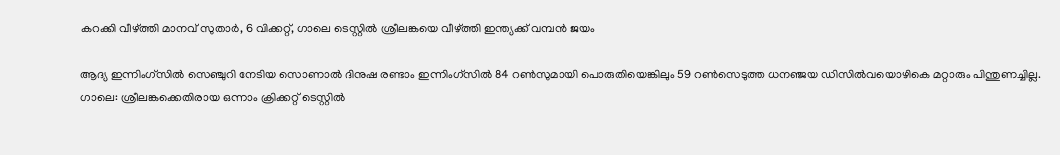കറക്കി വീഴ്ത്തി മാനവ് സുതാര്‍, 6 വിക്കറ്റ്, ഗാലെ ടെസ്റ്റില്‍ ശ്രീലങ്കയെ വീഴ്ത്തി ഇന്ത്യക്ക് വമ്പന്‍ ജയം

ആദ്യ ഇന്നിംഗ്‌സില്‍ സെഞ്ചുറി നേടിയ സൊണാല്‍ ദിനുഷ രണ്ടാം ഇന്നിംഗ്‌സില്‍ 84 റണ്‍സുമായി പൊരുതിയെങ്കിലും 59 റണ്‍സെടുത്ത ധനഞ്ജയ ഡിസില്‍വയൊഴികെ മറ്റാരും പിന്തുണച്ചില്ല.
ഗാലെ: ശ്രീലങ്കക്കെതിരായ ഒന്നാം ക്രിക്കറ്റ് ടെസ്റ്റില്‍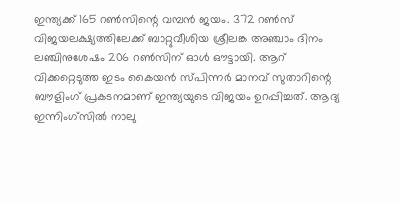ഇന്ത്യക്ക് 165 റണ്‍സിന്റെ വമ്പന്‍ ജയം. 372 റണ്‍സ് വിജയലക്ഷ്യത്തിലേക്ക് ബാറ്റുവീശിയ ശ്രീലങ്ക അഞ്ചാം ദിനം ലഞ്ചിനുശേഷം 206 റണ്‍സിന് ഓള്‍ ഔട്ടായി. ആറ് വിക്കറ്റെടുത്ത ഇടം കൈയന്‍ സ്പിന്നര്‍ മാനവ് സുതാറിന്റെ ബൗളിംഗ് പ്രകടനമാണ് ഇന്ത്യയുടെ വിജയം ഉറപ്പിച്ചത്. ആദ്യ ഇന്നിംഗ്‌സില്‍ നാലു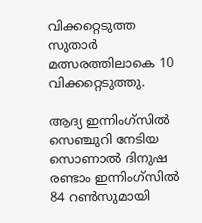വിക്കറ്റെടുത്ത സുതാര്‍ മത്സരത്തിലാകെ 10 വിക്കറ്റെടുത്തു.

ആദ്യ ഇന്നിംഗ്‌സില്‍ സെഞ്ചുറി നേടിയ സൊണാല്‍ ദിനുഷ രണ്ടാം ഇന്നിംഗ്‌സില്‍ 84 റണ്‍സുമായി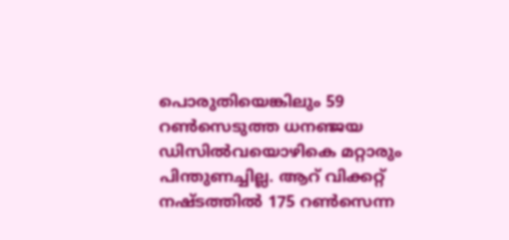പൊരുതിയെങ്കിലും 59 റണ്‍സെടുത്ത ധനഞ്ജയ ഡിസില്‍വയൊഴികെ മറ്റാരും പിന്തുണച്ചില്ല. ആറ് വിക്കറ്റ് നഷ്ടത്തില്‍ 175 റണ്‍സെന്ന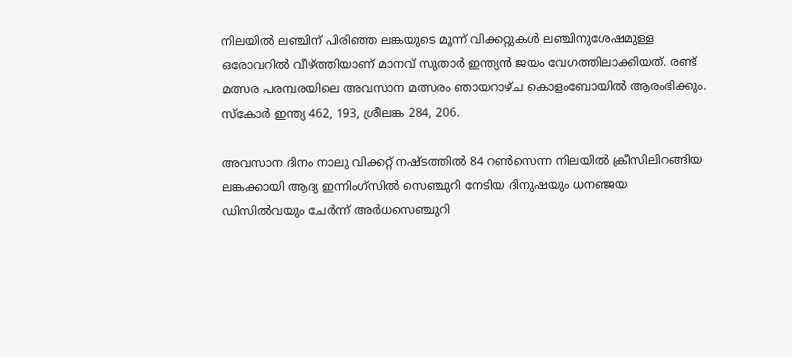നിലയില്‍ ലഞ്ചിന് പിരിഞ്ഞ ലങ്കയുടെ മൂന്ന് വിക്കറ്റുകള്‍ ലഞ്ചിനുശേഷമുള്ള ഒരോവറില്‍ വീഴ്ത്തിയാണ് മാനവ് സുതാര്‍ ഇന്ത്യന്‍ ജയം വേഗത്തിലാക്കിയത്. രണ്ട് മത്സര പരമ്പരയിലെ അവസാന മത്സരം ഞായറാഴ്ച കൊളംബോയില്‍ ആരംഭിക്കും. സ്‌കോര്‍ ഇന്ത്യ 462, 193, ശ്രീലങ്ക 284, 206.

അവസാന ദിനം നാലു വിക്കറ്റ് നഷ്ടത്തില്‍ 84 റണ്‍സെന്ന നിലയില്‍ ക്രീസിലിറങ്ങിയ ലങ്കക്കായി ആദ്യ ഇന്നിംഗ്‌സില്‍ സെഞ്ചുറി നേടിയ ദിനുഷയും ധനഞ്ജയ ഡിസില്‍വയും ചേര്‍ന്ന് അര്‍ധസെഞ്ചുറി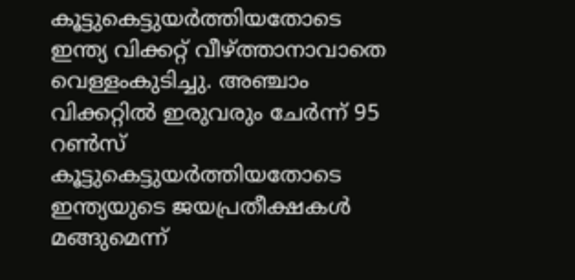കൂട്ടുകെട്ടുയര്‍ത്തിയതോടെ ഇന്ത്യ വിക്കറ്റ് വീഴ്ത്താനാവാതെ വെള്ളംകുടിച്ചു. അഞ്ചാം വിക്കറ്റില്‍ ഇരുവരും ചേര്‍ന്ന് 95 റണ്‍സ് കൂട്ടുകെട്ടുയര്‍ത്തിയതോടെ ഇന്ത്യയുടെ ജയപ്രതീക്ഷകള്‍ മങ്ങുമെന്ന്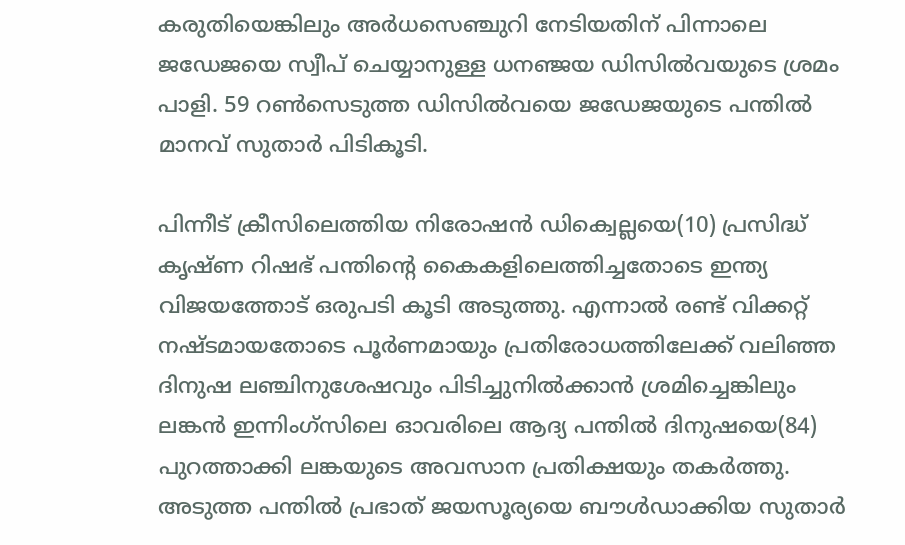കരുതിയെങ്കിലും അര്‍ധസെഞ്ചുറി നേടിയതിന് പിന്നാലെ ജഡേജയെ സ്വീപ് ചെയ്യാനുള്ള ധനഞ്ജയ ഡിസില്‍വയുടെ ശ്രമം പാളി. 59 റണ്‍സെടുത്ത ഡിസില്‍വയെ ജഡേജയുടെ പന്തില്‍ മാനവ് സുതാര്‍ പിടികൂടി.

പിന്നീട് ക്രീസിലെത്തിയ നിരോഷന്‍ ഡിക്വെല്ലയെ(10) പ്രസിദ്ധ് കൃഷ്ണ റിഷഭ് പന്തിന്റെ കൈകളിലെത്തിച്ചതോടെ ഇന്ത്യ വിജയത്തോട് ഒരുപടി കൂടി അടുത്തു. എന്നാല്‍ രണ്ട് വിക്കറ്റ് നഷ്ടമായതോടെ പൂര്‍ണമായും പ്രതിരോധത്തിലേക്ക് വലിഞ്ഞ ദിനുഷ ലഞ്ചിനുശേഷവും പിടിച്ചുനില്‍ക്കാന്‍ ശ്രമിച്ചെങ്കിലും ലങ്കന്‍ ഇന്നിംഗ്‌സിലെ ഓവരിലെ ആദ്യ പന്തില്‍ ദിനുഷയെ(84) പുറത്താക്കി ലങ്കയുടെ അവസാന പ്രതിക്ഷയും തകര്‍ത്തു. അടുത്ത പന്തില്‍ പ്രഭാത് ജയസൂര്യയെ ബൗള്‍ഡാക്കിയ സുതാര്‍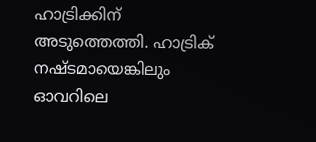ഹാട്രിക്കിന് അടുത്തെത്തി. ഹാട്രിക് നഷ്ടമായെങ്കിലും ഓവറിലെ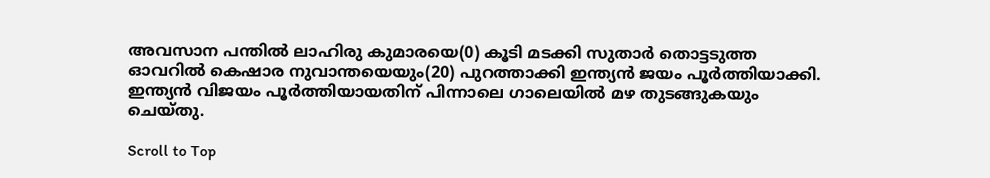അവസാന പന്തില്‍ ലാഹിരു കുമാരയെ(0) കൂടി മടക്കി സുതാര്‍ തൊട്ടടുത്ത ഓവറില്‍ കെഷാര നുവാന്തയെയും(20) പുറത്താക്കി ഇന്ത്യന്‍ ജയം പൂര്‍ത്തിയാക്കി. ഇന്ത്യന്‍ വിജയം പൂര്‍ത്തിയായതിന് പിന്നാലെ ഗാലെയില്‍ മഴ തുടങ്ങുകയും ചെയ്തു.

Scroll to Top